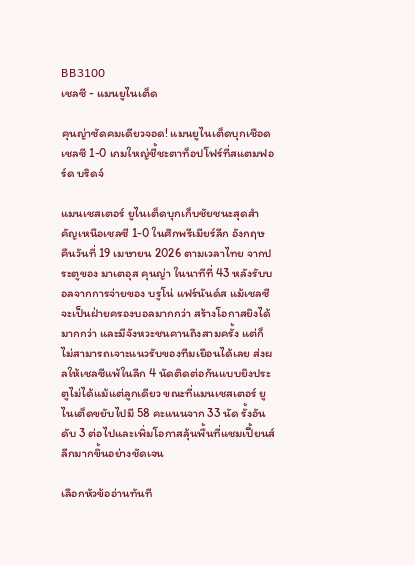BB3100
เชลซี - แมนยูไนเต็ด

คุนญ่าซัดคมเดียวจอด! แมนยูไนเต็ดบุกเชือดเชลซี 1-0 เกมใหญ่ชี้ชะตาท็อปโฟร์ที่สแตมฟอร์ด บริดจ์

แมนเชสเตอร์ ยูไนเต็ดบุกเก็บชัยชนะสุดสำคัญเหนือเชลซี 1-0 ในศึกพรีเมียร์ลีก อังกฤษ คืนวันที่ 19 เมษายน 2026 ตามเวลาไทย จากประตูของ มาเตอุส คุนญ่า ในนาทีที่ 43 หลังรับบอลจากการจ่ายของ บรูโน่ แฟร์นันด์ส แม้เชลซีจะเป็นฝ่ายครองบอลมากกว่า สร้างโอกาสยิงได้มากกว่า และมีจังหวะชนคานถึงสามครั้ง แต่ก็ไม่สามารถเจาะแนวรับของทีมเยือนได้เลย ส่งผลให้เชลซีแพ้ในลีก 4 นัดติดต่อกันแบบยิงประตูไม่ได้แม้แต่ลูกเดียว ขณะที่แมนเชสเตอร์ ยูไนเต็ดขยับไปมี 58 คะแนนจาก 33 นัด รั้งอันดับ 3 ต่อไปและเพิ่มโอกาสลุ้นพื้นที่แชมเปี้ยนส์ ลีกมากขึ้นอย่างชัดเจน

เลือกหัวข้ออ่านทันที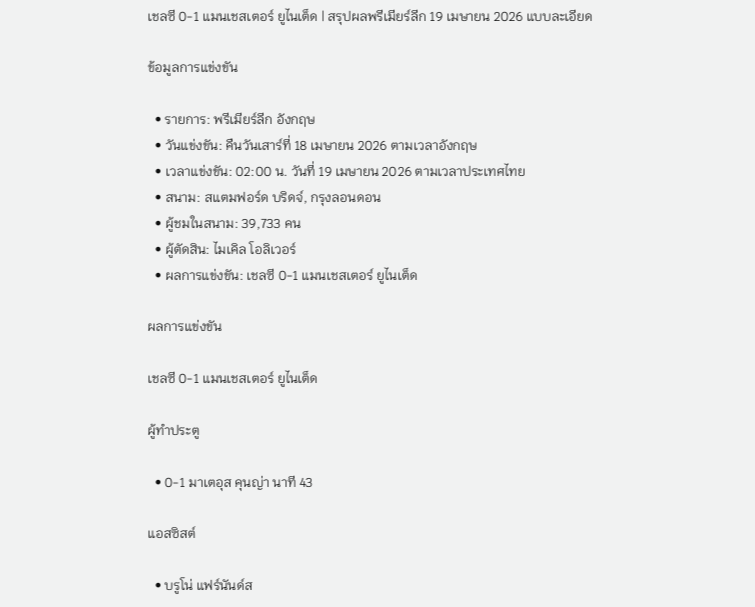เชลซี 0-1 แมนเชสเตอร์ ยูไนเต็ด | สรุปผลพรีเมียร์ลีก 19 เมษายน 2026 แบบละเอียด

ข้อมูลการแข่งขัน

  • รายการ: พรีเมียร์ลีก อังกฤษ
  • วันแข่งขัน: คืนวันเสาร์ที่ 18 เมษายน 2026 ตามเวลาอังกฤษ
  • เวลาแข่งขัน: 02:00 น. วันที่ 19 เมษายน 2026 ตามเวลาประเทศไทย
  • สนาม: สแตมฟอร์ด บริดจ์, กรุงลอนดอน
  • ผู้ชมในสนาม: 39,733 คน
  • ผู้ตัดสิน: ไมเคิล โอลิเวอร์
  • ผลการแข่งขัน: เชลซี 0-1 แมนเชสเตอร์ ยูไนเต็ด

ผลการแข่งขัน

เชลซี 0-1 แมนเชสเตอร์ ยูไนเต็ด

ผู้ทำประตู

  • 0-1 มาเตอุส คุนญ่า นาที 43

แอสซิสต์

  • บรูโน่ แฟร์นันด์ส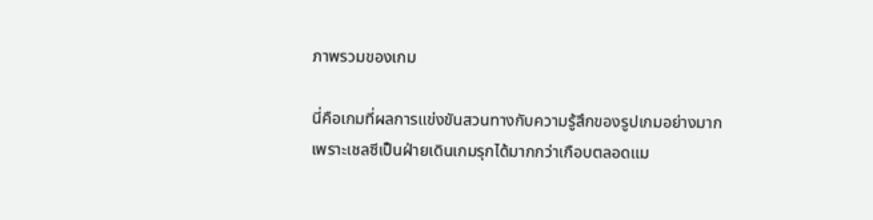ภาพรวมของเกม

นี่คือเกมที่ผลการแข่งขันสวนทางกับความรู้สึกของรูปเกมอย่างมาก เพราะเชลซีเป็นฝ่ายเดินเกมรุกได้มากกว่าเกือบตลอดแม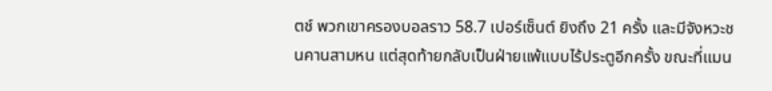ตช์ พวกเขาครองบอลราว 58.7 เปอร์เซ็นต์ ยิงถึง 21 ครั้ง และมีจังหวะชนคานสามหน แต่สุดท้ายกลับเป็นฝ่ายแพ้แบบไร้ประตูอีกครั้ง ขณะที่แมน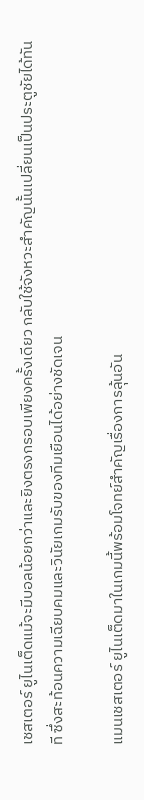เชสเตอร์ ยูไนเต็ดแม้จะมีบอลน้อยกว่าและยิงตรงกรอบเพียงครั้งเดียว กลับใช้จังหวะสำคัญนั้นเปลี่ยนเป็นประตูชัยได้ทันที ซึ่งสะท้อนความเฉียบคมและวินัยเกมรับของทีมเยือนได้อย่างชัดเจน

แมนเชสเตอร์ ยูไนเต็ดมาในเกมนี้พร้อมโจทย์สำคัญเรื่องการลุ้นอัน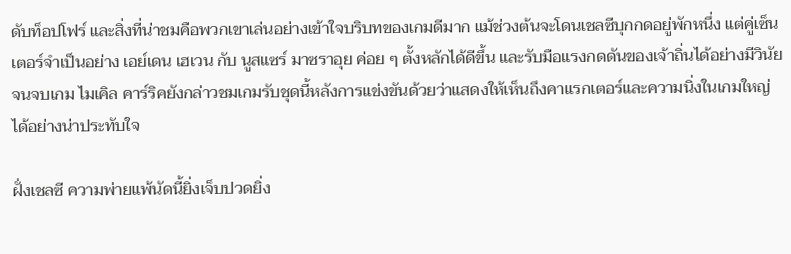ดับท็อปโฟร์ และสิ่งที่น่าชมคือพวกเขาเล่นอย่างเข้าใจบริบทของเกมดีมาก แม้ช่วงต้นจะโดนเชลซีบุกกดอยู่พักหนึ่ง แต่คู่เซ็นเตอร์จำเป็นอย่าง เอย์เดน เฮเวน กับ นูสแซร์ มาซราอุย ค่อย ๆ ตั้งหลักได้ดีขึ้น และรับมือแรงกดดันของเจ้าถิ่นได้อย่างมีวินัยจนจบเกม ไมเคิล คาร์ริคยังกล่าวชมเกมรับชุดนี้หลังการแข่งขันด้วยว่าแสดงให้เห็นถึงคาแรกเตอร์และความนิ่งในเกมใหญ่ได้อย่างน่าประทับใจ

ฝั่งเชลซี ความพ่ายแพ้นัดนี้ยิ่งเจ็บปวดยิ่ง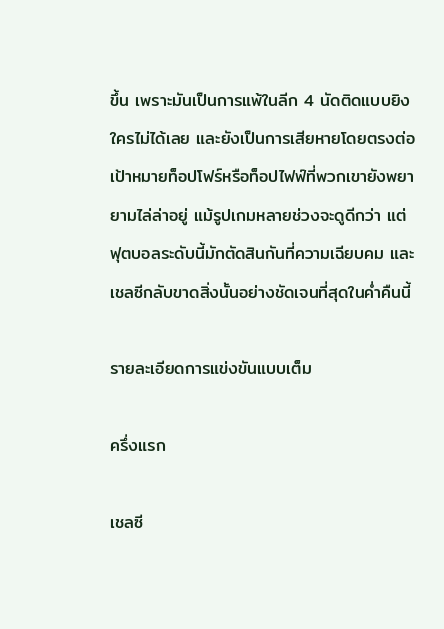ขึ้น เพราะมันเป็นการแพ้ในลีก 4 นัดติดแบบยิงใครไม่ได้เลย และยังเป็นการเสียหายโดยตรงต่อเป้าหมายท็อปโฟร์หรือท็อปไฟฟ์ที่พวกเขายังพยายามไล่ล่าอยู่ แม้รูปเกมหลายช่วงจะดูดีกว่า แต่ฟุตบอลระดับนี้มักตัดสินกันที่ความเฉียบคม และเชลซีกลับขาดสิ่งนั้นอย่างชัดเจนที่สุดในค่ำคืนนี้

รายละเอียดการแข่งขันแบบเต็ม

ครึ่งแรก

เชลซี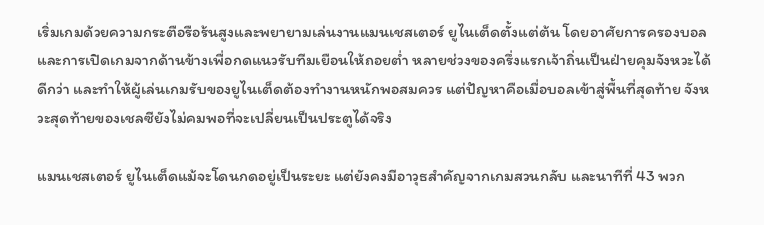เริ่มเกมด้วยความกระตือรือร้นสูงและพยายามเล่นงานแมนเชสเตอร์ ยูไนเต็ดตั้งแต่ต้น โดยอาศัยการครองบอลและการเปิดเกมจากด้านข้างเพื่อกดแนวรับทีมเยือนให้ถอยต่ำ หลายช่วงของครึ่งแรกเจ้าถิ่นเป็นฝ่ายคุมจังหวะได้ดีกว่า และทำให้ผู้เล่นเกมรับของยูไนเต็ดต้องทำงานหนักพอสมควร แต่ปัญหาคือเมื่อบอลเข้าสู่พื้นที่สุดท้าย จังหวะสุดท้ายของเชลซียังไม่คมพอที่จะเปลี่ยนเป็นประตูได้จริง

แมนเชสเตอร์ ยูไนเต็ดแม้จะโดนกดอยู่เป็นระยะ แต่ยังคงมีอาวุธสำคัญจากเกมสวนกลับ และนาทีที่ 43 พวก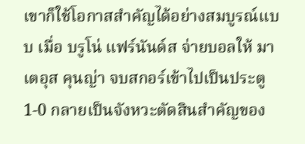เขาก็ใช้โอกาสสำคัญได้อย่างสมบูรณ์แบบ เมื่อ บรูโน่ แฟร์นันด์ส จ่ายบอลให้ มาเตอุส คุนญ่า จบสกอร์เข้าไปเป็นประตู 1-0 กลายเป็นจังหวะตัดสินสำคัญของ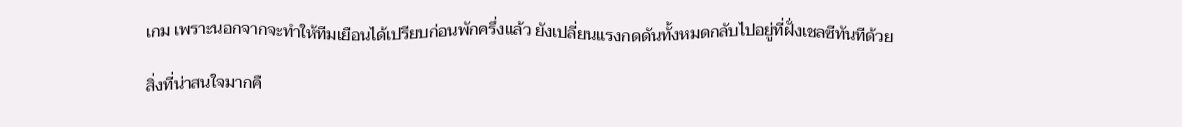เกม เพราะนอกจากจะทำให้ทีมเยือนได้เปรียบก่อนพักครึ่งแล้ว ยังเปลี่ยนแรงกดดันทั้งหมดกลับไปอยู่ที่ฝั่งเชลซีทันทีด้วย

สิ่งที่น่าสนใจมากคื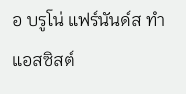อ บรูโน่ แฟร์นันด์ส ทำแอสซิสต์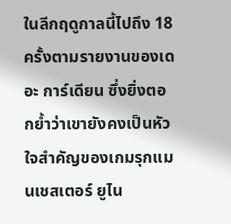ในลีกฤดูกาลนี้ไปถึง 18 ครั้งตามรายงานของเดอะ การ์เดียน ซึ่งยิ่งตอกย้ำว่าเขายังคงเป็นหัวใจสำคัญของเกมรุกแมนเชสเตอร์ ยูไน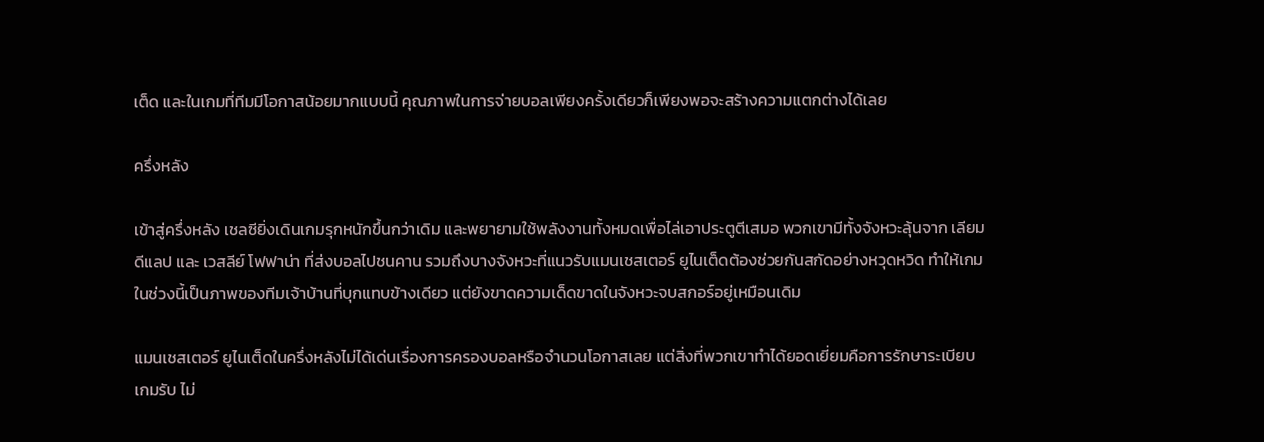เต็ด และในเกมที่ทีมมีโอกาสน้อยมากแบบนี้ คุณภาพในการจ่ายบอลเพียงครั้งเดียวก็เพียงพอจะสร้างความแตกต่างได้เลย

ครึ่งหลัง

เข้าสู่ครึ่งหลัง เชลซียิ่งเดินเกมรุกหนักขึ้นกว่าเดิม และพยายามใช้พลังงานทั้งหมดเพื่อไล่เอาประตูตีเสมอ พวกเขามีทั้งจังหวะลุ้นจาก เลียม ดีแลป และ เวสลีย์ โฟฟาน่า ที่ส่งบอลไปชนคาน รวมถึงบางจังหวะที่แนวรับแมนเชสเตอร์ ยูไนเต็ดต้องช่วยกันสกัดอย่างหวุดหวิด ทำให้เกมในช่วงนี้เป็นภาพของทีมเจ้าบ้านที่บุกแทบข้างเดียว แต่ยังขาดความเด็ดขาดในจังหวะจบสกอร์อยู่เหมือนเดิม

แมนเชสเตอร์ ยูไนเต็ดในครึ่งหลังไม่ได้เด่นเรื่องการครองบอลหรือจำนวนโอกาสเลย แต่สิ่งที่พวกเขาทำได้ยอดเยี่ยมคือการรักษาระเบียบเกมรับ ไม่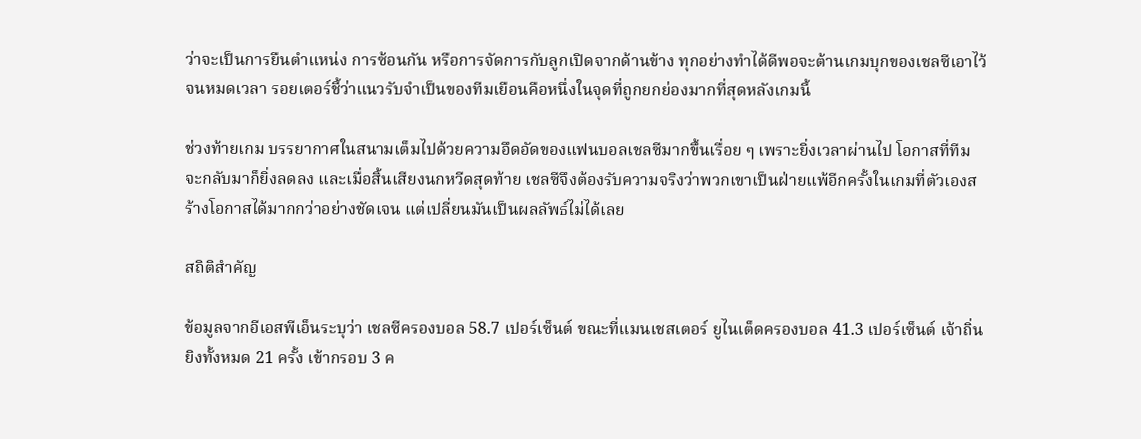ว่าจะเป็นการยืนตำแหน่ง การซ้อนกัน หรือการจัดการกับลูกเปิดจากด้านข้าง ทุกอย่างทำได้ดีพอจะต้านเกมบุกของเชลซีเอาไว้จนหมดเวลา รอยเตอร์ชี้ว่าแนวรับจำเป็นของทีมเยือนคือหนึ่งในจุดที่ถูกยกย่องมากที่สุดหลังเกมนี้

ช่วงท้ายเกม บรรยากาศในสนามเต็มไปด้วยความอึดอัดของแฟนบอลเชลซีมากขึ้นเรื่อย ๆ เพราะยิ่งเวลาผ่านไป โอกาสที่ทีมจะกลับมาก็ยิ่งลดลง และเมื่อสิ้นเสียงนกหวีดสุดท้าย เชลซีจึงต้องรับความจริงว่าพวกเขาเป็นฝ่ายแพ้อีกครั้งในเกมที่ตัวเองสร้างโอกาสได้มากกว่าอย่างชัดเจน แต่เปลี่ยนมันเป็นผลลัพธ์ไม่ได้เลย

สถิติสำคัญ

ข้อมูลจากอีเอสพีเอ็นระบุว่า เชลซีครองบอล 58.7 เปอร์เซ็นต์ ขณะที่แมนเชสเตอร์ ยูไนเต็ดครองบอล 41.3 เปอร์เซ็นต์ เจ้าถิ่นยิงทั้งหมด 21 ครั้ง เข้ากรอบ 3 ค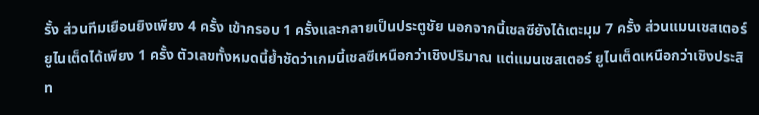รั้ง ส่วนทีมเยือนยิงเพียง 4 ครั้ง เข้ากรอบ 1 ครั้งและกลายเป็นประตูชัย นอกจากนี้เชลซียังได้เตะมุม 7 ครั้ง ส่วนแมนเชสเตอร์ ยูไนเต็ดได้เพียง 1 ครั้ง ตัวเลขทั้งหมดนี้ย้ำชัดว่าเกมนี้เชลซีเหนือกว่าเชิงปริมาณ แต่แมนเชสเตอร์ ยูไนเต็ดเหนือกว่าเชิงประสิท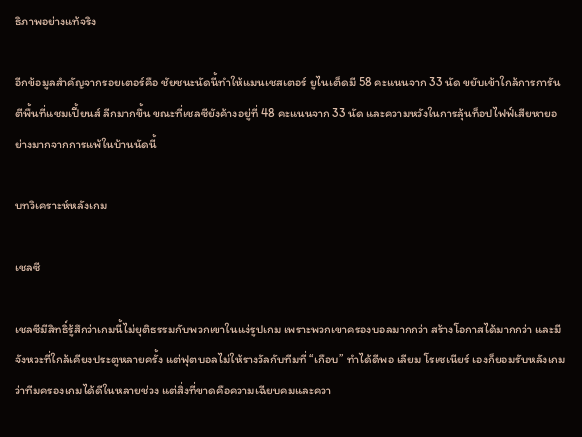ธิภาพอย่างแท้จริง

อีกข้อมูลสำคัญจากรอยเตอร์คือ ชัยชนะนัดนี้ทำให้แมนเชสเตอร์ ยูไนเต็ดมี 58 คะแนนจาก 33 นัด ขยับเข้าใกล้การการันตีพื้นที่แชมเปี้ยนส์ ลีกมากขึ้น ขณะที่เชลซียังค้างอยู่ที่ 48 คะแนนจาก 33 นัด และความหวังในการลุ้นท็อปไฟฟ์เสียหายอย่างมากจากการแพ้ในบ้านนัดนี้

บทวิเคราะห์หลังเกม

เชลซี

เชลซีมีสิทธิ์รู้สึกว่าเกมนี้ไม่ยุติธรรมกับพวกเขาในแง่รูปเกม เพราะพวกเขาครองบอลมากกว่า สร้างโอกาสได้มากกว่า และมีจังหวะที่ใกล้เคียงประตูหลายครั้ง แต่ฟุตบอลไม่ให้รางวัลกับทีมที่ “เกือบ” ทำได้ดีพอ เลียม โรเซเนียร์ เองก็ยอมรับหลังเกมว่าทีมครองเกมได้ดีในหลายช่วง แต่สิ่งที่ขาดคือความเฉียบคมและควา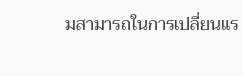มสามารถในการเปลี่ยนแร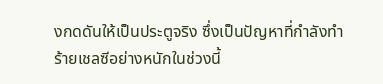งกดดันให้เป็นประตูจริง ซึ่งเป็นปัญหาที่กำลังทำร้ายเชลซีอย่างหนักในช่วงนี้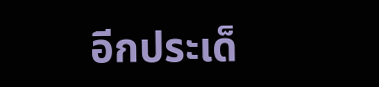อีกประเด็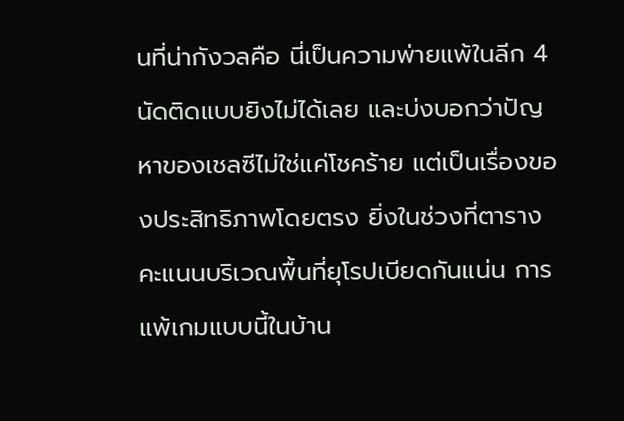นที่น่ากังวลคือ นี่เป็นความพ่ายแพ้ในลีก 4 นัดติดแบบยิงไม่ได้เลย และบ่งบอกว่าปัญหาของเชลซีไม่ใช่แค่โชคร้าย แต่เป็นเรื่องของประสิทธิภาพโดยตรง ยิ่งในช่วงที่ตารางคะแนนบริเวณพื้นที่ยุโรปเบียดกันแน่น การแพ้เกมแบบนี้ในบ้าน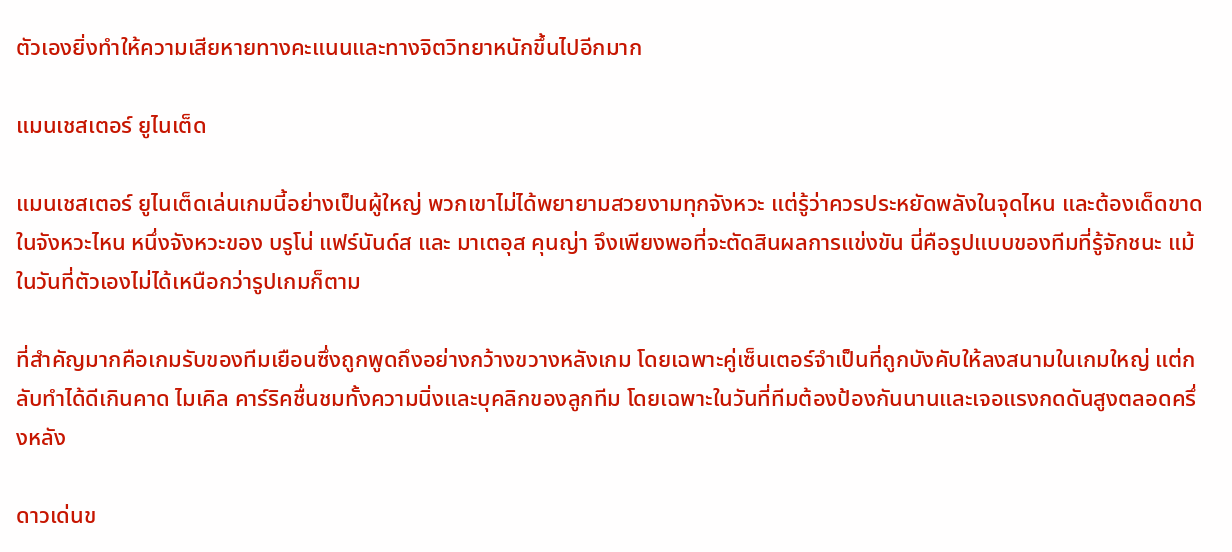ตัวเองยิ่งทำให้ความเสียหายทางคะแนนและทางจิตวิทยาหนักขึ้นไปอีกมาก

แมนเชสเตอร์ ยูไนเต็ด

แมนเชสเตอร์ ยูไนเต็ดเล่นเกมนี้อย่างเป็นผู้ใหญ่ พวกเขาไม่ได้พยายามสวยงามทุกจังหวะ แต่รู้ว่าควรประหยัดพลังในจุดไหน และต้องเด็ดขาดในจังหวะไหน หนึ่งจังหวะของ บรูโน่ แฟร์นันด์ส และ มาเตอุส คุนญ่า จึงเพียงพอที่จะตัดสินผลการแข่งขัน นี่คือรูปแบบของทีมที่รู้จักชนะ แม้ในวันที่ตัวเองไม่ได้เหนือกว่ารูปเกมก็ตาม

ที่สำคัญมากคือเกมรับของทีมเยือนซึ่งถูกพูดถึงอย่างกว้างขวางหลังเกม โดยเฉพาะคู่เซ็นเตอร์จำเป็นที่ถูกบังคับให้ลงสนามในเกมใหญ่ แต่กลับทำได้ดีเกินคาด ไมเคิล คาร์ริคชื่นชมทั้งความนิ่งและบุคลิกของลูกทีม โดยเฉพาะในวันที่ทีมต้องป้องกันนานและเจอแรงกดดันสูงตลอดครึ่งหลัง

ดาวเด่นข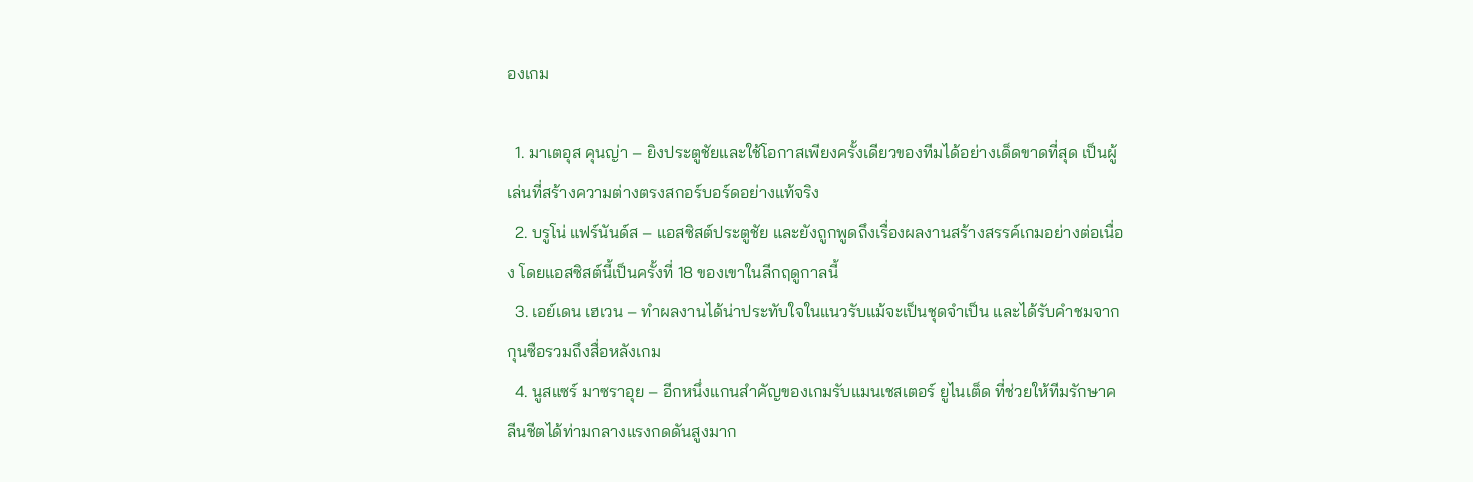องเกม

  1. มาเตอุส คุนญ่า – ยิงประตูชัยและใช้โอกาสเพียงครั้งเดียวของทีมได้อย่างเด็ดขาดที่สุด เป็นผู้เล่นที่สร้างความต่างตรงสกอร์บอร์ดอย่างแท้จริง
  2. บรูโน่ แฟร์นันด์ส – แอสซิสต์ประตูชัย และยังถูกพูดถึงเรื่องผลงานสร้างสรรค์เกมอย่างต่อเนื่อง โดยแอสซิสต์นี้เป็นครั้งที่ 18 ของเขาในลีกฤดูกาลนี้
  3. เอย์เดน เฮเวน – ทำผลงานได้น่าประทับใจในแนวรับแม้จะเป็นชุดจำเป็น และได้รับคำชมจากกุนซือรวมถึงสื่อหลังเกม
  4. นูสแซร์ มาซราอุย – อีกหนึ่งแกนสำคัญของเกมรับแมนเชสเตอร์ ยูไนเต็ด ที่ช่วยให้ทีมรักษาคลีนชีตได้ท่ามกลางแรงกดดันสูงมาก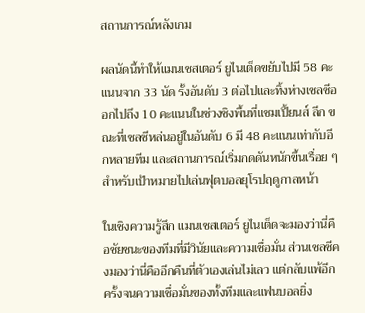สถานการณ์หลังเกม

ผลนัดนี้ทำให้แมนเชสเตอร์ ยูไนเต็ดขยับไปมี 58 คะแนนจาก 33 นัด รั้งอันดับ 3 ต่อไปและทิ้งห่างเชลซีออกไปถึง 10 คะแนนในช่วงชิงพื้นที่แชมเปี้ยนส์ ลีก ขณะที่เชลซีหล่นอยู่ในอันดับ 6 มี 48 คะแนนเท่ากับอีกหลายทีม และสถานการณ์เริ่มกดดันหนักขึ้นเรื่อย ๆ สำหรับเป้าหมายไปเล่นฟุตบอลยุโรปฤดูกาลหน้า

ในเชิงความรู้สึก แมนเชสเตอร์ ยูไนเต็ดจะมองว่านี่คือชัยชนะของทีมที่มีวินัยและความเชื่อมั่น ส่วนเชลซีคงมองว่านี่คืออีกคืนที่ตัวเองเล่นไม่เลว แต่กลับแพ้อีกครั้งจนความเชื่อมั่นของทั้งทีมและแฟนบอลยิ่ง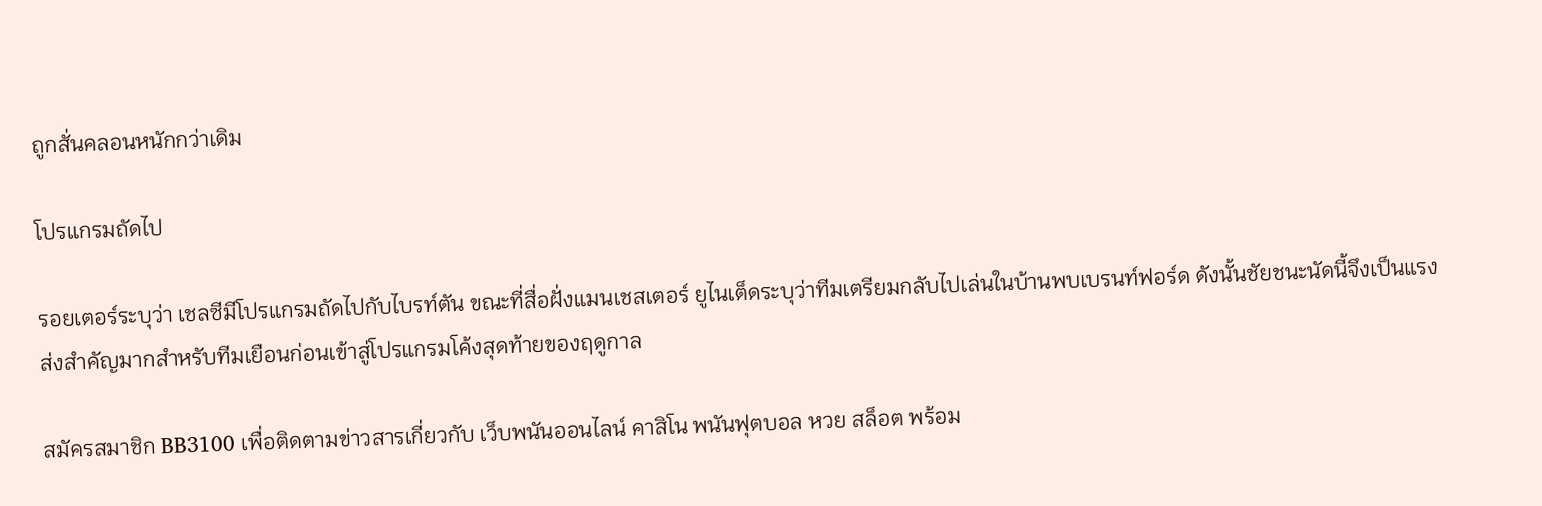ถูกสั่นคลอนหนักกว่าเดิม

โปรแกรมถัดไป

รอยเตอร์ระบุว่า เชลซีมีโปรแกรมถัดไปกับไบรท์ตัน ขณะที่สื่อฝั่งแมนเชสเตอร์ ยูไนเต็ดระบุว่าทีมเตรียมกลับไปเล่นในบ้านพบเบรนท์ฟอร์ด ดังนั้นชัยชนะนัดนี้จึงเป็นแรงส่งสำคัญมากสำหรับทีมเยือนก่อนเข้าสู่โปรแกรมโค้งสุดท้ายของฤดูกาล

สมัครสมาชิก BB3100 เพื่อติดตามข่าวสารเกี่ยวกับ เว็บพนันออนไลน์ คาสิโน พนันฟุตบอล หวย สล็อต พร้อม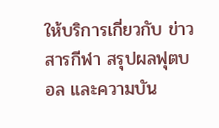ให้บริการเกี่ยวกับ ข่าวสารกีฬา สรุปผลฟุตบอล และความบัน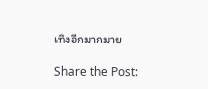เทิงอีกมากมาย

Share the Post: